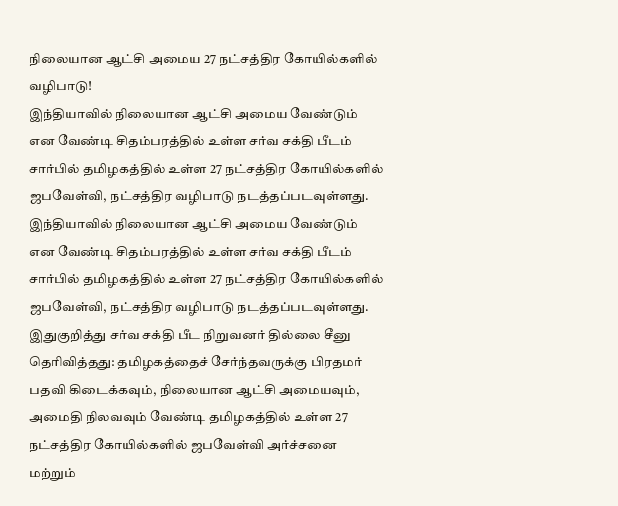நிலையான ஆட்சி அமைய 27 நட்சத்திர கோயில்களில் வழிபாடு!
இந்தியாவில் நிலையான ஆட்சி அமைய வேண்டும் என வேண்டி சிதம்பரத்தில் உள்ள சர்வ சக்தி பீடம் சார்பில் தமிழகத்தில் உள்ள 27 நட்சத்திர கோயில்களில் ஜபவேள்வி, நட்சத்திர வழிபாடு நடத்தப்படவுள்ளது.
இந்தியாவில் நிலையான ஆட்சி அமைய வேண்டும் என வேண்டி சிதம்பரத்தில் உள்ள சர்வ சக்தி பீடம் சார்பில் தமிழகத்தில் உள்ள 27 நட்சத்திர கோயில்களில் ஜபவேள்வி, நட்சத்திர வழிபாடு நடத்தப்படவுள்ளது.
இதுகுறித்து சர்வ சக்தி பீட நிறுவனர் தில்லை சீனு தெரிவித்தது: தமிழகத்தைச் சேர்ந்தவருக்கு பிரதமர் பதவி கிடைக்கவும், நிலையான ஆட்சி அமையவும், அமைதி நிலவவும் வேண்டி தமிழகத்தில் உள்ள 27 நட்சத்திர கோயில்களில் ஜபவேள்வி அர்ச்சனை மற்றும்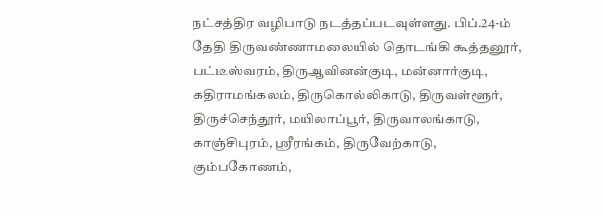நட்சத்திர வழிபாடு நடத்தப்படவுள்ளது. பிப்.24-ம் தேதி திருவண்ணாமலையில் தொடங்கி கூத்தனூர், பட்டீஸ்வரம், திருஆவினன்குடி, மன்னார்குடி, கதிராமங்கலம், திருகொல்லிகாடு, திருவள்ளூர், திருச்செந்தூர், மயிலாப்பூர், திருவாலங்காடு, காஞ்சிபுரம், ஸ்ரீரங்கம், திருவேற்காடு, கும்பகோணம்,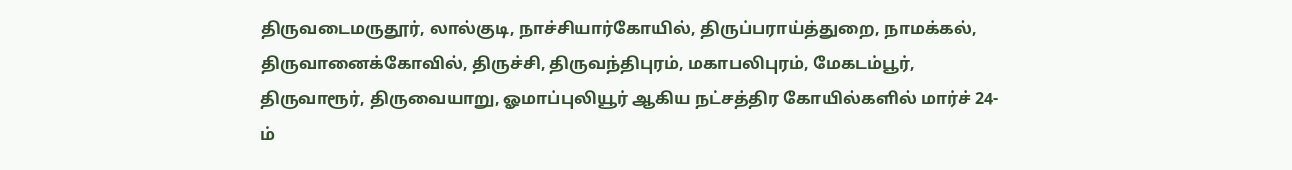திருவடைமருதூர், லால்குடி, நாச்சியார்கோயில், திருப்பராய்த்துறை, நாமக்கல், திருவானைக்கோவில், திருச்சி, திருவந்திபுரம், மகாபலிபுரம், மேகடம்பூர், திருவாரூர், திருவையாறு, ஓமாப்புலியூர் ஆகிய நட்சத்திர கோயில்களில் மார்ச் 24-ம்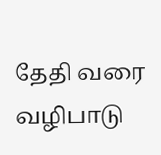தேதி வரை வழிபாடு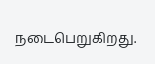நடைபெறுகிறது.